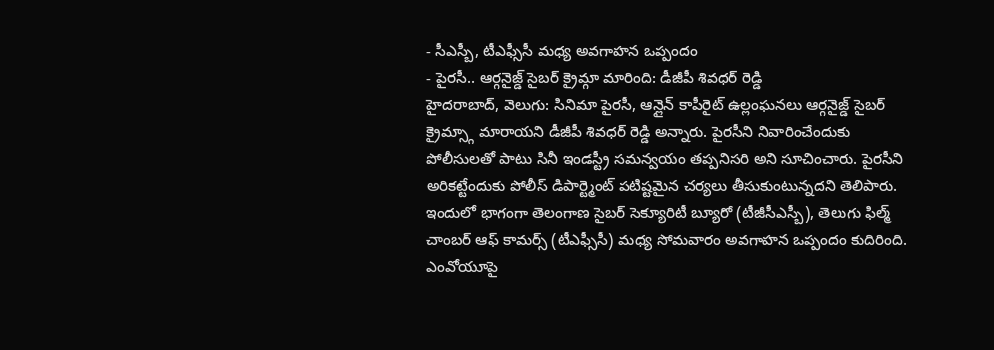- సీఎస్బీ, టీఎఫ్సీసీ మధ్య అవగాహన ఒప్పందం
- పైరసీ.. ఆర్గనైజ్డ్ సైబర్ క్రైమ్గా మారింది: డీజీపీ శివధర్ రెడ్డి
హైదరాబాద్, వెలుగు: సినిమా పైరసీ, ఆన్లైన్ కాపీరైట్ ఉల్లంఘనలు ఆర్గనైజ్డ్ సైబర్ క్రైమ్స్గా మారాయని డీజీపీ శివధర్ రెడ్డి అన్నారు. పైరసీని నివారించేందుకు పోలీసులతో పాటు సినీ ఇండస్ట్రీ సమన్వయం తప్పనిసరి అని సూచించారు. పైరసీని అరికట్టేందుకు పోలీస్ డిపార్ట్మెంట్ పటిష్టమైన చర్యలు తీసుకుంటున్నదని తెలిపారు. ఇందులో భాగంగా తెలంగాణ సైబర్ సెక్యూరిటీ బ్యూరో (టీజీసీఎస్బీ), తెలుగు ఫిల్మ్ చాంబర్ ఆఫ్ కామర్స్ (టీఎఫ్సీసీ) మధ్య సోమవారం అవగాహన ఒప్పందం కుదిరింది.
ఎంవోయూపై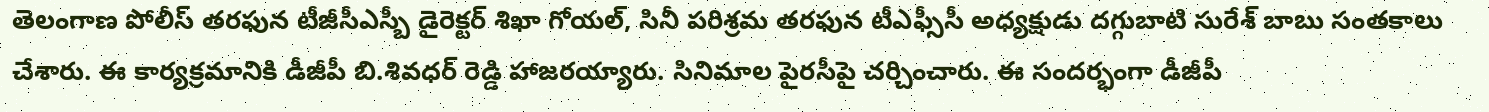తెలంగాణ పోలీస్ తరఫున టీజీసీఎస్బీ డైరెక్టర్ శిఖా గోయల్, సినీ పరిశ్రమ తరఫున టీఎఫ్సీసీ అధ్యక్షుడు దగ్గుబాటి సురేశ్ బాబు సంతకాలు చేశారు. ఈ కార్యక్రమానికి డీజీపీ బి.శివధర్ రెడ్డి హాజరయ్యారు. సినిమాల పైరసీపై చర్చించారు. ఈ సందర్భంగా డీజీపీ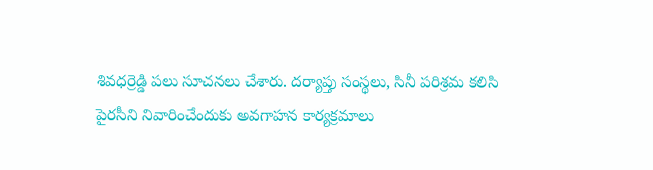శివధర్రెడ్డి పలు సూచనలు చేశారు. దర్యాప్తు సంస్థలు, సినీ పరిశ్రమ కలిసి పైరసీని నివారించేందుకు అవగాహన కార్యక్రమాలు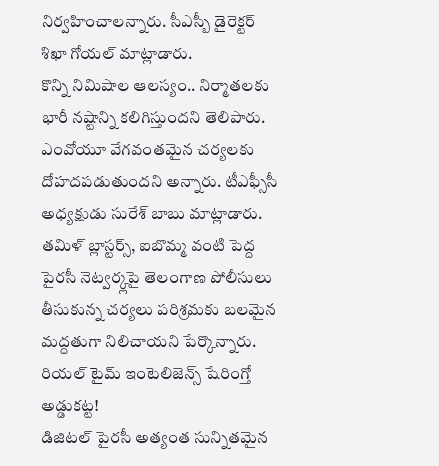నిర్వహించాలన్నారు. సీఎస్బీ డైరెక్టర్ శిఖా గోయల్ మాట్లాడారు.
కొన్ని నిమిషాల ఆలస్యం.. నిర్మాతలకు భారీ నష్టాన్ని కలిగిస్తుందని తెలిపారు. ఎంవోయూ వేగవంతమైన చర్యలకు దోహదపడుతుందని అన్నారు. టీఎఫ్సీసీ అధ్యక్షుడు సురేశ్ బాబు మాట్లాడారు. తమిళ్ బ్లాస్టర్స్, ఐబొమ్మ వంటి పెద్ద పైరసీ నెట్వర్క్లపై తెలంగాణ పోలీసులు తీసుకున్న చర్యలు పరిశ్రమకు బలమైన మద్దతుగా నిలిచాయని పేర్కొన్నారు.
రియల్ టైమ్ ఇంటెలిజెన్స్ షేరింగ్తో అడ్డుకట్ట!
డిజిటల్ పైరసీ అత్యంత సున్నితమైన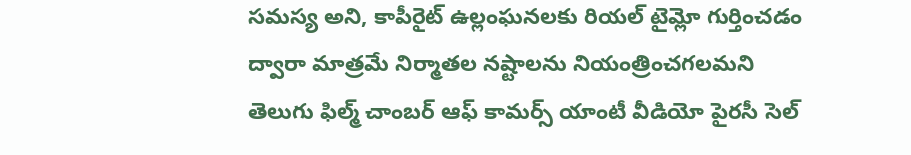సమస్య అని, కాపీరైట్ ఉల్లంఘనలకు రియల్ టైమ్లో గుర్తించడం ద్వారా మాత్రమే నిర్మాతల నష్టాలను నియంత్రించగలమని తెలుగు ఫిల్మ్ చాంబర్ ఆఫ్ కామర్స్ యాంటీ వీడియో పైరసీ సెల్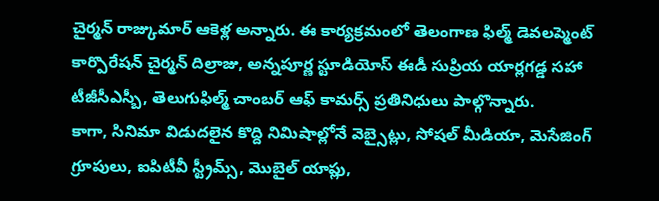చైర్మన్ రాజ్కుమార్ ఆకెళ్ల అన్నారు. ఈ కార్యక్రమంలో తెలంగాణ ఫిల్మ్ డెవలప్మెంట్ కార్పొరేషన్ చైర్మన్ దిల్రాజు, అన్నపూర్ణ స్టూడియోస్ ఈడీ సుప్రియ యార్లగడ్డ సహా టీజీసీఎస్బీ, తెలుగుఫిల్మ్ చాంబర్ ఆఫ్ కామర్స్ ప్రతినిధులు పాల్గొన్నారు.
కాగా, సినిమా విడుదలైన కొద్ది నిమిషాల్లోనే వెబ్సైట్లు, సోషల్ మీడియా, మెసేజింగ్ గ్రూపులు, ఐపిటీవీ స్ట్రీమ్స్, మొబైల్ యాప్లు,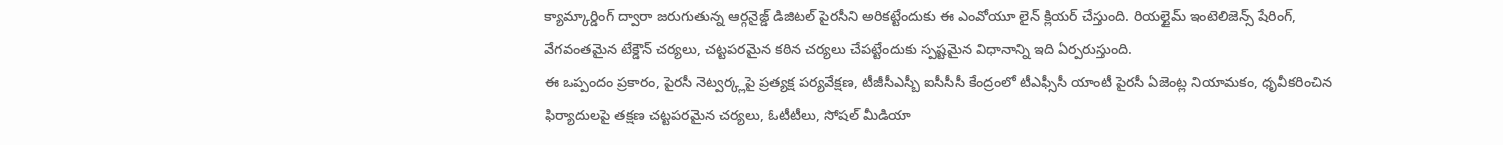క్యామ్కార్డింగ్ ద్వారా జరుగుతున్న ఆర్గనైజ్డ్ డిజిటల్ పైరసీని అరికట్టేందుకు ఈ ఎంవోయూ లైన్ క్లియర్ చేస్తుంది. రియల్టైమ్ ఇంటెలిజెన్స్ షేరింగ్, వేగవంతమైన టేక్డౌన్ చర్యలు, చట్టపరమైన కఠిన చర్యలు చేపట్టేందుకు స్పష్టమైన విధానాన్ని ఇది ఏర్పరుస్తుంది.
ఈ ఒప్పందం ప్రకారం, పైరసీ నెట్వర్క్లపై ప్రత్యక్ష పర్యవేక్షణ, టీజీసీఎస్బీ ఐసీసీసీ కేంద్రంలో టీఎఫ్సీసీ యాంటీ పైరసీ ఏజెంట్ల నియామకం, ధృవీకరించిన ఫిర్యాదులపై తక్షణ చట్టపరమైన చర్యలు, ఓటీటీలు, సోషల్ మీడియా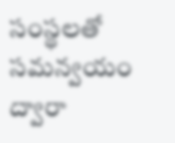సంస్థలతో సమన్వయం ద్వారా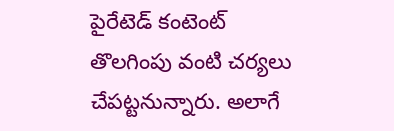పైరేటెడ్ కంటెంట్ తొలగింపు వంటి చర్యలు చేపట్టనున్నారు. అలాగే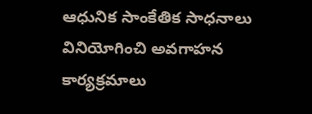ఆధునిక సాంకేతిక సాధనాలు వినియోగించి అవగాహన కార్యక్రమాలు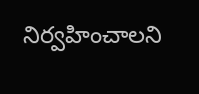నిర్వహించాలని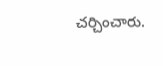చర్చించారు.